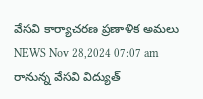వేసవి కార్యాచరణ ప్రణాళిక అమలు
NEWS Nov 28,2024 07:07 am
రానున్న వేసవి విద్యుత్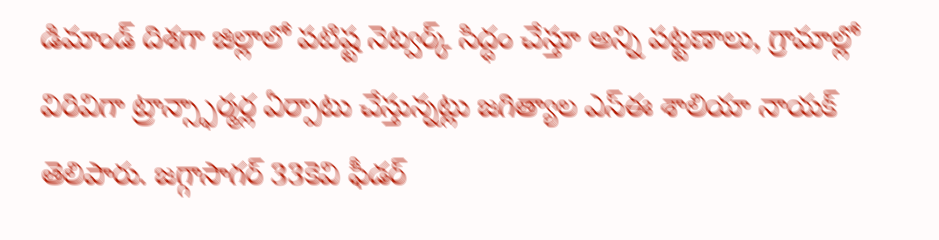డిమాండ్ దిశగా జిల్లాలో పటిష్ట నెట్వర్క్ సిద్ధం చేస్తూ అన్ని పట్టణాలు, గ్రామాల్లో విరివిగా ట్రాన్స్ఫార్మర్ల ఏర్పాటు చేస్తున్నట్లు జగిత్యాల ఎస్ఈ శాలియా నాయక్ తెలిపారు. జగ్గాసాగర్ 33కెవి ఫీడర్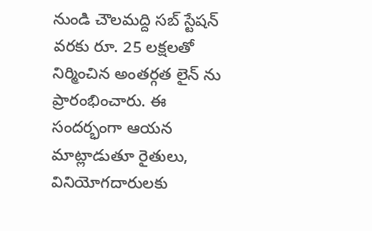నుండి చౌలమద్ది సబ్ స్టేషన్ వరకు రూ. 25 లక్షలతో నిర్మించిన అంతర్గత లైన్ ను ప్రారంభించారు. ఈ సందర్భంగా ఆయన మాట్లాడుతూ రైతులు, వినియోగదారులకు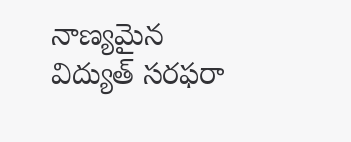నాణ్యమైన విద్యుత్ సరఫరా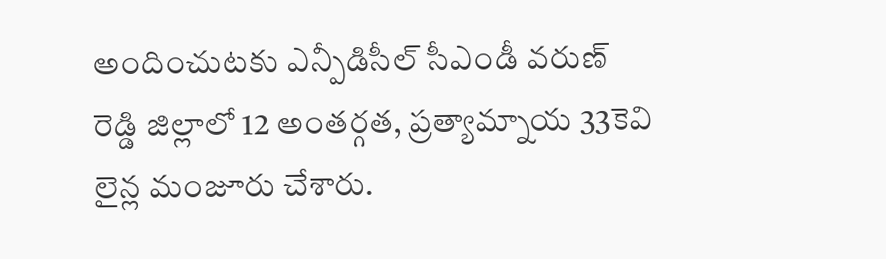అందించుటకు ఎన్పీడిసీల్ సీఎండీ వరుణ్ రెడ్డి జిల్లాలో 12 అంతర్గత, ప్రత్యామ్నాయ 33కెవి లైన్ల మంజూరు చేశారు.